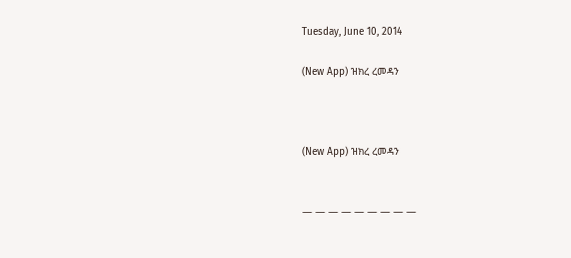Tuesday, June 10, 2014

(New App) ዝክረ ረመዳን



(New App) ዝክረ ረመዳን


― ― ― ― ― ― ― ― ―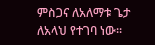ምስጋና ለአለማቱ ጌታ ለአላህ የተገባ ነው።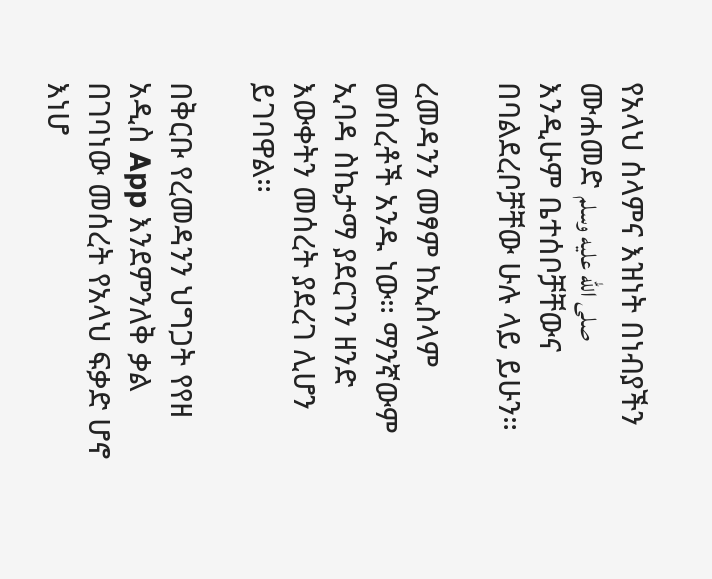የአላህ ሰላምና እዝነት በነብያችን ሙሐመድ صلى الله عليه وسلم እንዲሁም ቤተሰቦቻቸውና በባልደረቦቻቸው ሁሉ ላይ ይሁን።

ረመዳንን መፃም ከኢስላም መሰረቶች አንዱ ነው። ማንኛውም ኢባዳ ስኬታማ ያደርገን ዘንድ እውቀትን መሰረት ያደረገ ሊሆን ይገባዋል።

በቅርቡ የረመዳንን ህግጋት የየዘ አዲስ App እንደምንለቅ ቃል በገባነው መሰረት የአላህ ፍቃድ ሆኖ እነሆ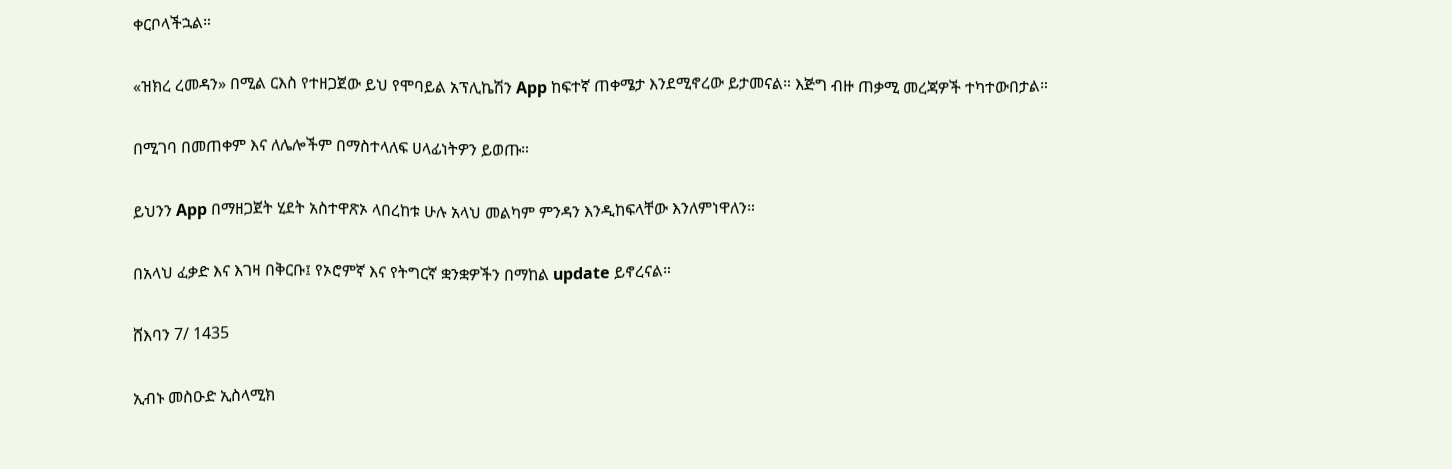ቀርቦላችኋል።

«ዝክረ ረመዳን» በሚል ርእስ የተዘጋጀው ይህ የሞባይል አፕሊኬሽን App ከፍተኛ ጠቀሜታ እንደሚኖረው ይታመናል። እጅግ ብዙ ጠቃሚ መረጃዎች ተካተውበታል።

በሚገባ በመጠቀም እና ለሌሎችም በማስተላለፍ ሀላፊነትዎን ይወጡ።

ይህንን App በማዘጋጀት ሂደት አስተዋጽኦ ላበረከቱ ሁሉ አላህ መልካም ምንዳን እንዲከፍላቸው እንለምነዋለን።

በአላህ ፈቃድ እና እገዛ በቅርቡ፤ የኦሮምኛ እና የትግርኛ ቋንቋዎችን በማከል update ይኖረናል።

ሸእባን 7/ 1435

ኢብኑ መስዑድ ኢስላሚክ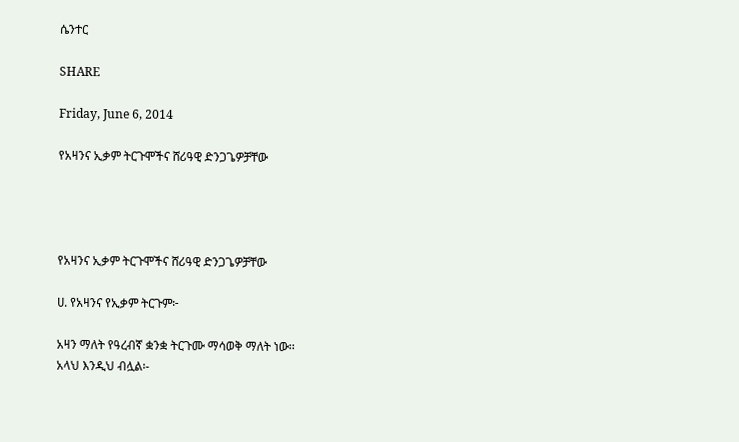ሴንተር

SHARE

Friday, June 6, 2014

የአዛንና ኢቃም ትርጉሞችና ሸሪዓዊ ድንጋጌዎቻቸው




የአዛንና ኢቃም ትርጉሞችና ሸሪዓዊ ድንጋጌዎቻቸው

ሀ. የአዛንና የኢቃም ትርጉም፦

አዛን ማለት የዓረብኛ ቋንቋ ትርጉሙ ማሳወቅ ማለት ነው፡፡
አላህ እንዲህ ብሏል፡-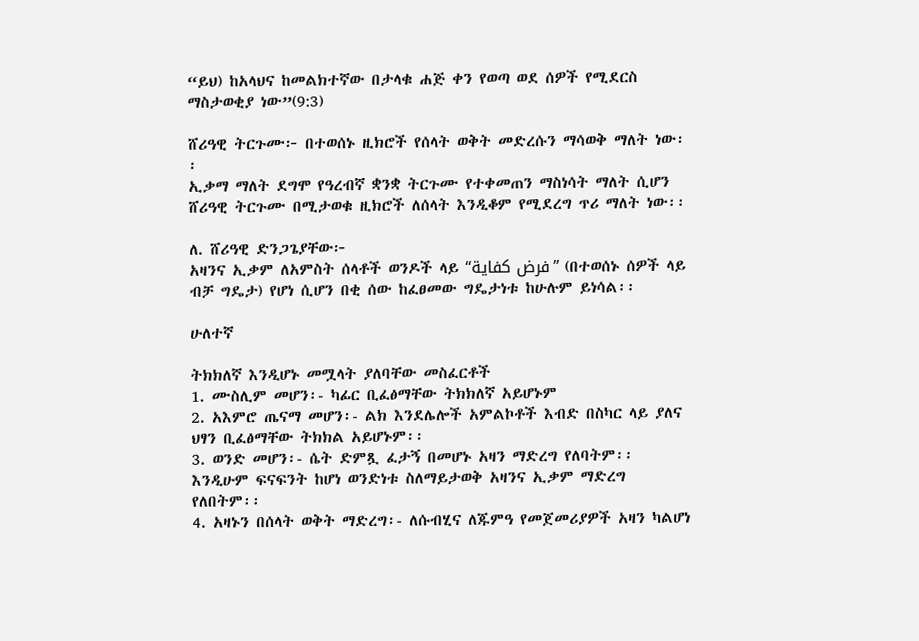“ይህ) ከአላህና ከመልክተኛው በታላቁ ሐጅ ቀን የወጣ ወደ ሰዎች የሚደርስ ማስታወቂያ ነው”(9:3)

ሸሪዓዊ ትርጉሙ፦ በተወሰኑ ዚክሮች የሰላት ወቅት መድረሱን ማሳወቅ ማለት ነው፡፡
ኢቃማ ማለት ደግሞ የዓረብኛ ቋንቋ ትርጉሙ የተቀመጠን ማስነሳት ማለት ሲሆን ሸሪዓዊ ትርጉሙ በሚታወቁ ዚክሮች ለሰላት እንዲቆም የሚደረግ ጥሪ ማለት ነው፡፡

ለ. ሸሪዓዊ ድንጋጌያቸው፦
አዛንና ኢቃም ለአምስት ሰላቶች ወንዶች ላይ “فرض كفاية” (በተወሰኑ ሰዎች ላይ ብቻ ግዴታ) የሆነ ሲሆን በቂ ሰው ከፈፀመው ግዴታነቱ ከሁሉም ይነሳል፡፡

ሁለተኛ

ትክክለኛ እንዲሆኑ መሟላት ያለባቸው መስፈርቶች
1. ሙስሊም መሆን፡- ካፊር ቢፈፅማቸው ትክክለኛ አይሆኑም
2. አእምሮ ጤናማ መሆን፡- ልክ እንደሌሎች አምልኮቶች እብድ በስካር ላይ ያለና ህፃን ቢፈፅማቸው ትክክል አይሆኑም፡፡
3. ወንድ መሆን፡- ሴት ድምጿ ፈታኝ በመሆኑ አዛን ማድረግ የለባትም፡፡ እንዲሁም ፍናፍንት ከሆነ ወንድነቱ ስለማይታወቅ አዛንና ኢቃም ማድረግ የለበትም፡፡
4. አዛኑን በሰላት ወቅት ማድረግ፡- ለሱብሂና ለጁምዓ የመጀመሪያዎች አዛን ካልሆነ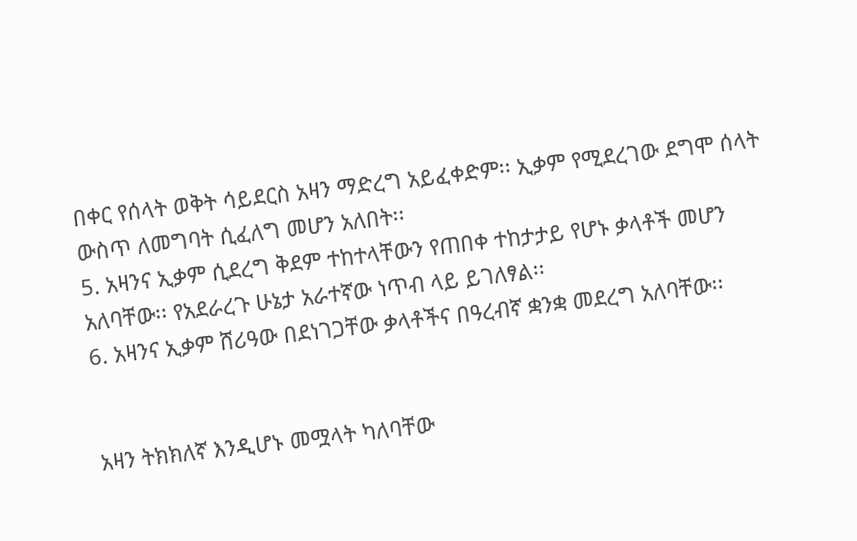በቀር የሰላት ወቅት ሳይደርስ አዛን ማድረግ አይፈቀድም፡፡ ኢቃም የሚደረገው ደግሞ ሰላት ውስጥ ለመግባት ሲፈለግ መሆን አለበት፡፡
5. አዛንና ኢቃም ሲደረግ ቅደም ተከተላቸውን የጠበቀ ተከታታይ የሆኑ ቃላቶች መሆን አለባቸው፡፡ የአደራረጉ ሁኔታ አራተኛው ነጥብ ላይ ይገለፃል፡፡
6. አዛንና ኢቃም ሸሪዓው በደነገጋቸው ቃላቶችና በዓረብኛ ቋንቋ መደረግ አለባቸው፡፡


አዛን ትክክለኛ እንዲሆኑ መሟላት ካለባቸው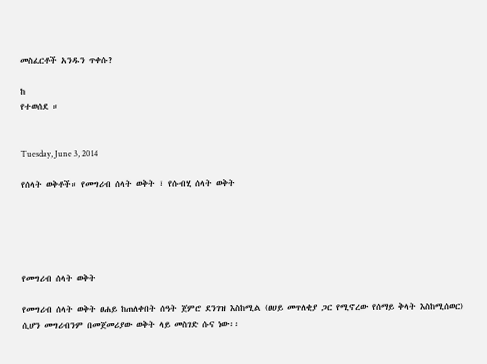መስፈርቶች አንዱን ጥቀሱ?

ከ
የተወሰደ ።


Tuesday, June 3, 2014

የሰላት ወቅቶች። የመግሪብ ሰላት ወቅት ፣ የሱብሂ ሰላት ወቅት





የመግሪብ ሰላት ወቅት

የመግሪብ ሰላት ወቅት ፀሐይ ከጠለቀበት ሰዓት ጀምሮ ደንገዝ እስከሚል (ፀሀይ መጥለቂያ ጋር የሚኖረው የሰማይ ቅላት እስከሚሰወር) ሲሆን መግሪብንም በመጀመሪያው ወቅት ላይ መስገድ ሱና ነው፡፡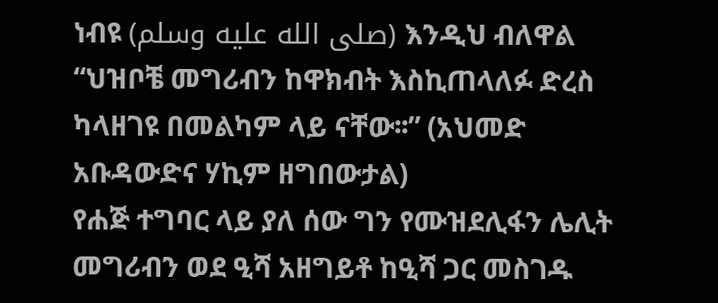ነብዩ (صلى الله عليه وسلم) እንዲህ ብለዋል
“ህዝቦቼ መግሪብን ከዋክብት እስኪጠላለፉ ድረስ ካላዘገዩ በመልካም ላይ ናቸው፡፡” (አህመድ አቡዳውድና ሃኪም ዘግበውታል)
የሐጅ ተግባር ላይ ያለ ሰው ግን የሙዝደሊፋን ሌሊት መግሪብን ወደ ዒሻ አዘግይቶ ከዒሻ ጋር መስገዱ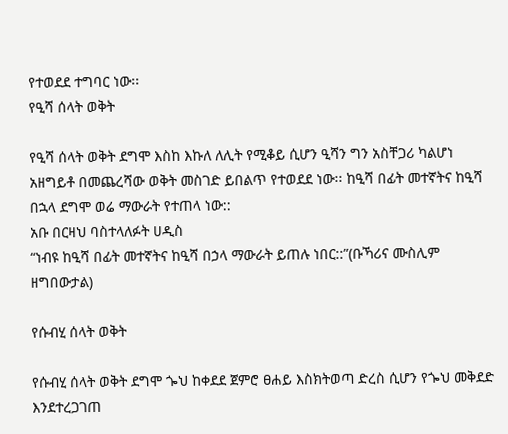የተወደደ ተግባር ነው፡፡
የዒሻ ሰላት ወቅት

የዒሻ ሰላት ወቅት ደግሞ እስከ እኩለ ለሊት የሚቆይ ሲሆን ዒሻን ግን አስቸጋሪ ካልሆነ አዘግይቶ በመጨረሻው ወቅት መስገድ ይበልጥ የተወደደ ነው፡፡ ከዒሻ በፊት መተኛትና ከዒሻ በኋላ ደግሞ ወሬ ማውራት የተጠላ ነው::
አቡ በርዛህ ባስተላለፉት ሀዲስ
“ነብዩ ከዒሻ በፊት መተኛትና ከዒሻ በኃላ ማውራት ይጠሉ ነበር::”(ቡኻሪና ሙስሊም ዘግበውታል)

የሱብሂ ሰላት ወቅት

የሱብሂ ሰላት ወቅት ደግሞ ጐህ ከቀደደ ጀምሮ ፀሐይ እስክትወጣ ድረስ ሲሆን የጐህ መቅደድ እንደተረጋገጠ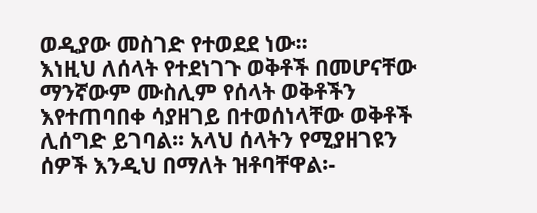ወዲያው መስገድ የተወደደ ነው፡፡
እነዚህ ለሰላት የተደነገጉ ወቅቶች በመሆናቸው ማንኛውም ሙስሊም የሰላት ወቅቶችን እየተጠባበቀ ሳያዘገይ በተወሰነላቸው ወቅቶች ሊሰግድ ይገባል፡፡ አላህ ሰላትን የሚያዘገዩን ሰዎች እንዲህ በማለት ዝቶባቸዋል፡-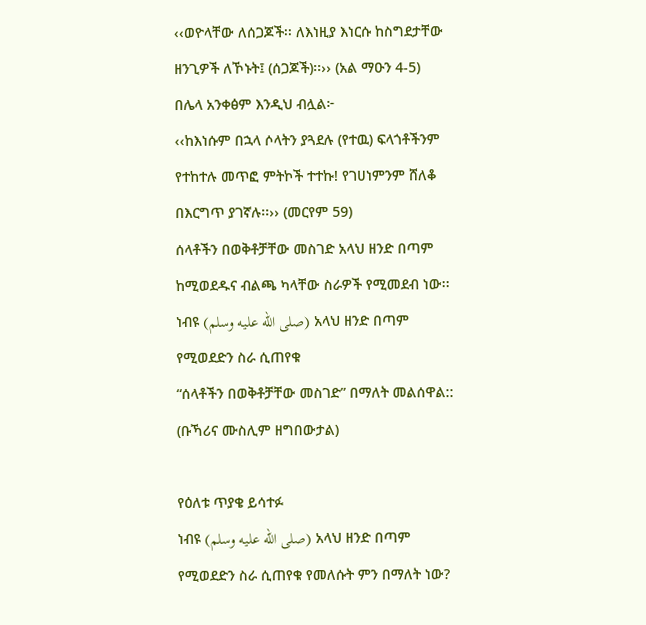‹‹ወዮላቸው ለሰጋጆች፡፡ ለእነዚያ እነርሱ ከስግደታቸው ዘንጊዎች ለኾኑት፤ (ሰጋጆች)፡፡›› (አል ማዑን 4-5)
በሌላ አንቀፅም እንዲህ ብሏል፦
‹‹ከእነሱም በኋላ ሶላትን ያጓደሉ (የተዉ) ፍላጎቶችንም የተከተሉ መጥፎ ምትኮች ተተኩ! የገሀነምንም ሸለቆ በእርግጥ ያገኛሉ፡፡›› (መርየም 59)
ሰላቶችን በወቅቶቻቸው መስገድ አላህ ዘንድ በጣም ከሚወደዱና ብልጫ ካላቸው ስራዎች የሚመደብ ነው፡፡ ነብዩ (صلى الله عليه وسلم) አላህ ዘንድ በጣም የሚወደድን ስራ ሲጠየቁ
“ሰላቶችን በወቅቶቻቸው መስገድ” በማለት መልሰዋል:: (ቡኻሪና ሙስሊም ዘግበውታል)

የዕለቱ ጥያቄ ይሳተፉ
ነብዩ (صلى الله عليه وسلم) አላህ ዘንድ በጣም የሚወደድን ስራ ሲጠየቁ የመለሱት ምን በማለት ነው?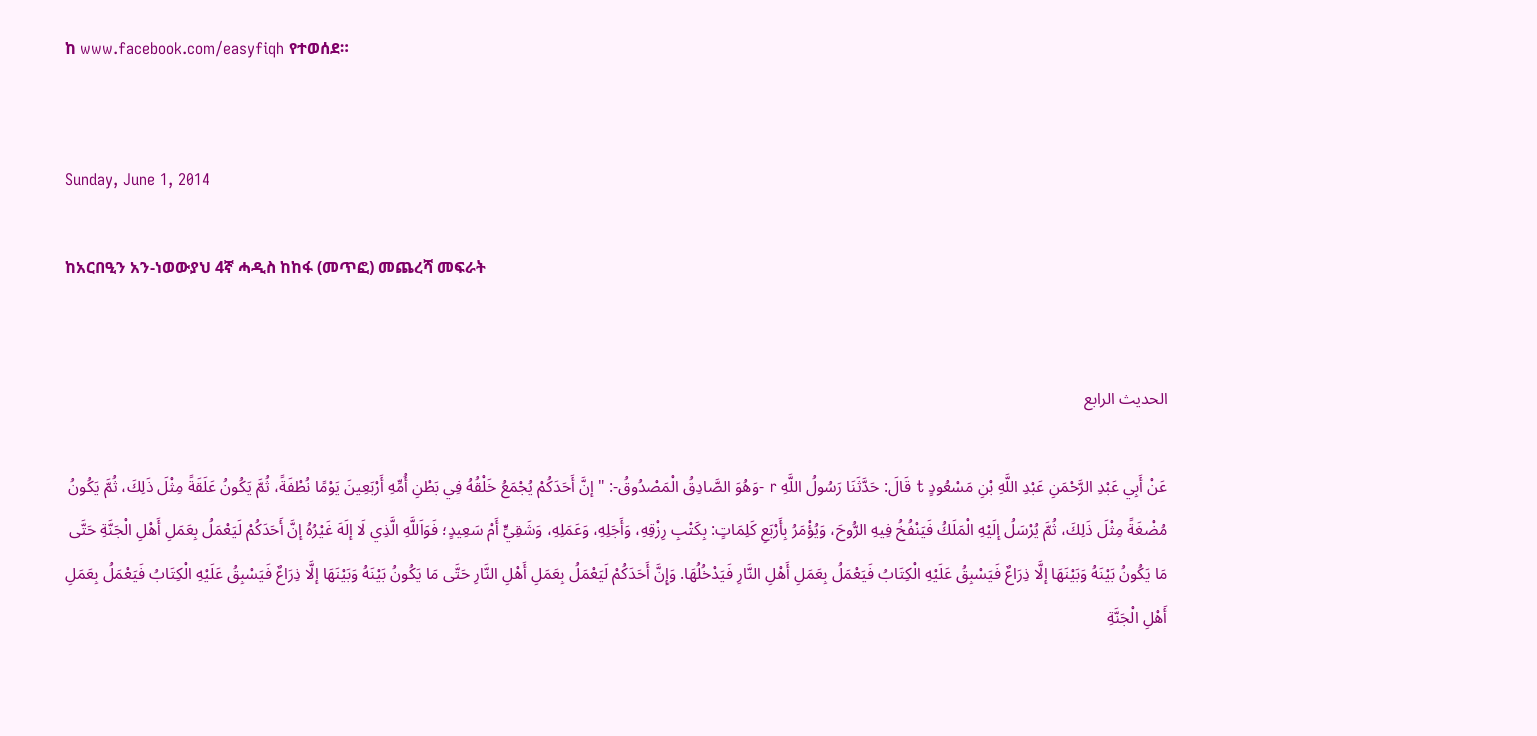ከ www.facebook.com/easyfiqh የተወሰደ።


Sunday, June 1, 2014

ከአርበዒን አን-ነወውያህ 4ኛ ሓዲስ ከከፋ (መጥፎ) መጨረሻ መፍራት


الحديث الرابع

عَنْ أَبِي عَبْدِ الرَّحْمَنِ عَبْدِ اللَّهِ بْنِ مَسْعُودٍ t قَالَ: حَدَّثَنَا رَسُولُ اللَّهِ r -وَهُوَ الصَّادِقُ الْمَصْدُوقُ-: "إنَّ أَحَدَكُمْ يُجْمَعُ خَلْقُهُ فِي بَطْنِ أُمِّهِ أَرْبَعِينَ يَوْمًا نُطْفَةً، ثُمَّ يَكُونُ عَلَقَةً مِثْلَ ذَلِكَ، ثُمَّ يَكُونُ مُضْغَةً مِثْلَ ذَلِكَ، ثُمَّ يُرْسَلُ إلَيْهِ الْمَلَكُ فَيَنْفُخُ فِيهِ الرُّوحَ، وَيُؤْمَرُ بِأَرْبَعِ كَلِمَاتٍ: بِكَتْبِ رِزْقِهِ، وَأَجَلِهِ، وَعَمَلِهِ، وَشَقِيٍّ أَمْ سَعِيدٍ؛ فَوَاَللَّهِ الَّذِي لَا إلَهَ غَيْرُهُ إنَّ أَحَدَكُمْ لَيَعْمَلُ بِعَمَلِ أَهْلِ الْجَنَّةِ حَتَّى مَا يَكُونُ بَيْنَهُ وَبَيْنَهَا إلَّا ذِرَاعٌ فَيَسْبِقُ عَلَيْهِ الْكِتَابُ فَيَعْمَلُ بِعَمَلِ أَهْلِ النَّارِ فَيَدْخُلُهَا. وَإِنَّ أَحَدَكُمْ لَيَعْمَلُ بِعَمَلِ أَهْلِ النَّارِ حَتَّى مَا يَكُونُ بَيْنَهُ وَبَيْنَهَا إلَّا ذِرَاعٌ فَيَسْبِقُ عَلَيْهِ الْكِتَابُ فَيَعْمَلُ بِعَمَلِ أَهْلِ الْجَنَّةِ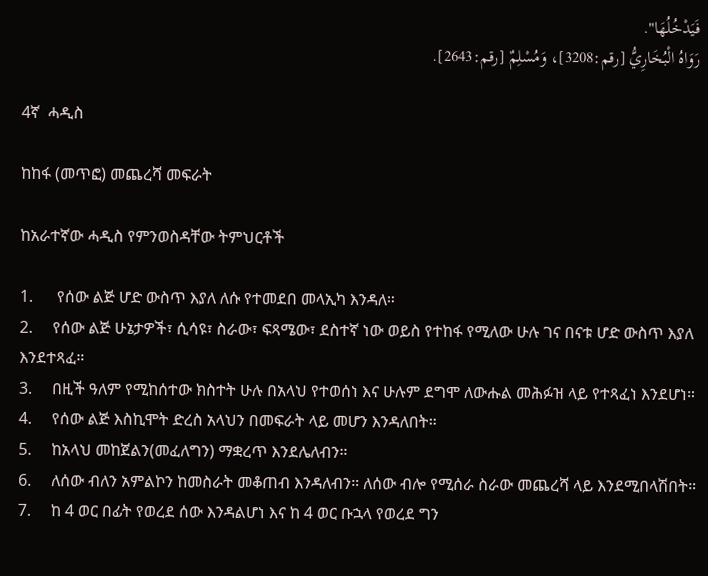فَيَدْخُلُهَا".
رَوَاهُ الْبُخَارِيُّ [رقم:3208]، وَمُسْلِمٌ [رقم:2643].

4ኛ  ሓዲስ

ከከፋ (መጥፎ) መጨረሻ መፍራት

ከአራተኛው ሓዲስ የምንወስዳቸው ትምህርቶች

1.      የሰው ልጅ ሆድ ውስጥ እያለ ለሱ የተመደበ መላኢካ እንዳለ።
2.     የሰው ልጅ ሁኔታዎች፣ ሲሳዩ፣ ስራው፣ ፍጻሜው፣ ደስተኛ ነው ወይስ የተከፋ የሚለው ሁሉ ገና በናቱ ሆድ ውስጥ እያለ እንደተጻፈ።
3.     በዚች ዓለም የሚከሰተው ክስተት ሁሉ በአላህ የተወሰነ እና ሁሉም ደግሞ ለውሑል መሕፉዝ ላይ የተጻፈነ እንደሆነ።
4.     የሰው ልጅ እስኪሞት ድረስ አላህን በመፍራት ላይ መሆን እንዳለበት።
5.     ከአላህ መከጀልን(መፈለግን) ማቋረጥ እንደሌለብን።
6.     ለሰው ብለን አምልኮን ከመስራት መቆጠብ እንዳለብን። ለሰው ብሎ የሚሰራ ስራው መጨረሻ ላይ እንደሚበላሽበት።
7.     ከ 4 ወር በፊት የወረደ ሰው እንዳልሆነ እና ከ 4 ወር ቡኋላ የወረደ ግን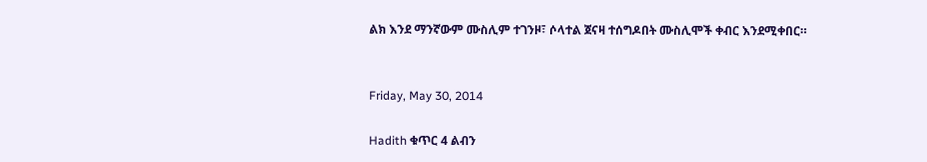ልክ እንደ ማንኛውም ሙስሊም ተገንዞ፣ ሶላተል ጀናዛ ተሰግዶበት ሙስሊሞች ቀብር እንደሚቀበር።


Friday, May 30, 2014

Hadith ቁጥር 4 ልብን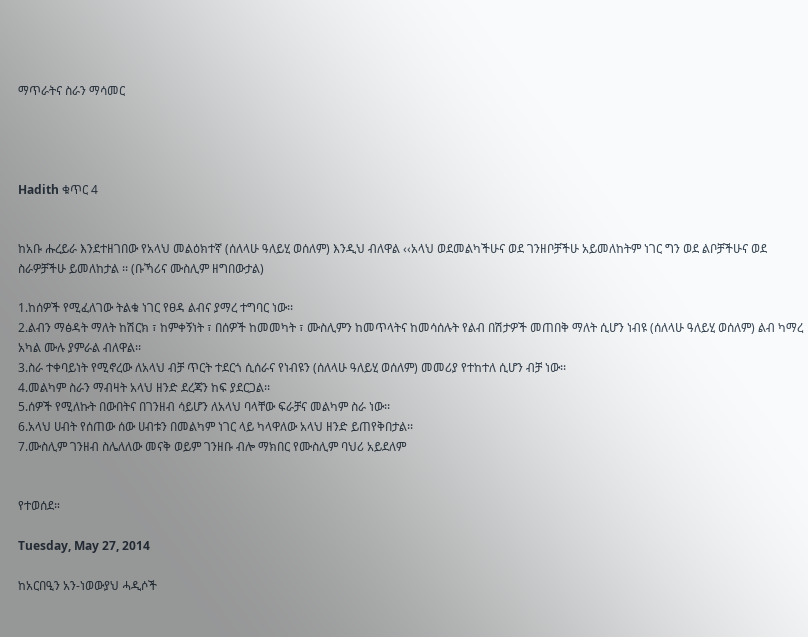ማጥራትና ስራን ማሳመር




Hadith ቁጥር 4


ከአቡ ሑረይራ እንደተዘገበው የአላህ መልዕክተኛ (ሰለላሁ ዓለይሂ ወሰለም) እንዲህ ብለዋል ‹‹አላህ ወደመልካችሁና ወደ ገንዘቦቻችሁ አይመለከትም ነገር ግን ወደ ልቦቻችሁና ወደ ስራዎቻችሁ ይመለከታል ፡፡ (ቡኻሪና ሙስሊም ዘግበውታል)

1.ከሰዎች የሚፈለገው ትልቁ ነገር የፀዳ ልብና ያማረ ተግባር ነው፡፡
2.ልብን ማፅዳት ማለት ከሽርክ ፣ ከምቀኝነት ፣ በሰዎች ከመመካት ፣ ሙስሊምን ከመጥላትና ከመሳሰሉት የልብ በሽታዎች መጠበቅ ማለት ሲሆን ነብዩ (ሰለላሁ ዓለይሂ ወሰለም) ልብ ካማረ አካል ሙሉ ያምራል ብለዋል፡፡
3.ስራ ተቀባይነት የሚኖረው ለአላህ ብቻ ጥርት ተደርጎ ሲሰራና የነብዩን (ሰለላሁ ዓለይሂ ወሰለም) መመሪያ የተከተለ ሲሆን ብቻ ነው፡፡
4.መልካም ስራን ማብዛት አላህ ዘንድ ደረጃን ከፍ ያደርጋል፡፡
5.ሰዎች የሚለኩት በውበትና በገንዘብ ሳይሆን ለአላህ ባላቸው ፍራቻና መልካም ስራ ነው፡፡
6.አላህ ሀብት የሰጠው ሰው ሀብቱን በመልካም ነገር ላይ ካላዋለው አላህ ዘንድ ይጠየቅበታል፡፡
7.ሙስሊም ገንዘብ ስሌለለው መናቅ ወይም ገንዘቡ ብሎ ማክበር የሙስሊም ባህሪ አይደለም


የተወሰደ።

Tuesday, May 27, 2014

ከአርበዒን አን-ነወውያህ ሓዲሶች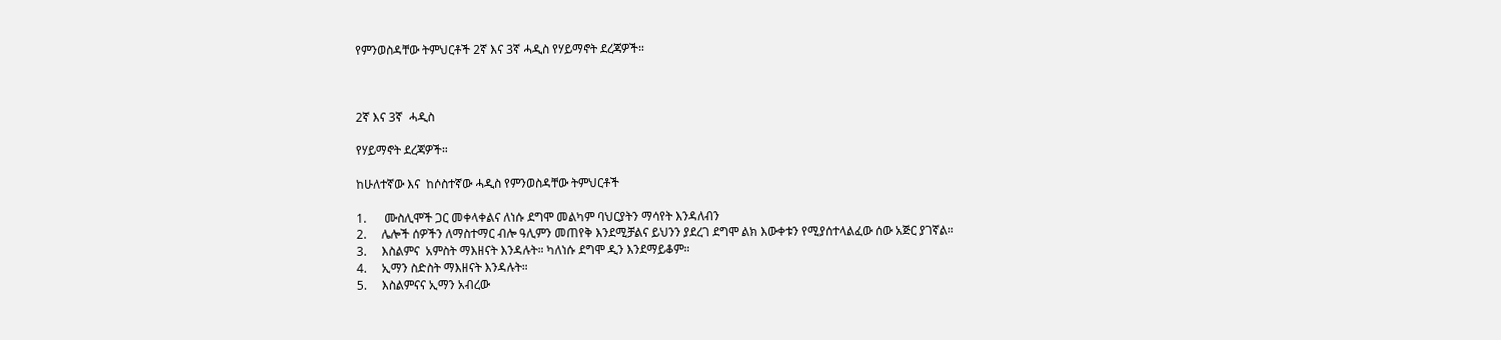የምንወስዳቸው ትምህርቶች 2ኛ እና 3ኛ ሓዲስ የሃይማኖት ደረጃዎች።



2ኛ እና 3ኛ  ሓዲስ

የሃይማኖት ደረጃዎች።

ከሁለተኛው እና  ከሶስተኛው ሓዲስ የምንወስዳቸው ትምህርቶች

1.      ሙስሊሞች ጋር መቀላቀልና ለነሱ ደግሞ መልካም ባህርያትን ማሳየት እንዳለብን
2.     ሌሎች ሰዎችን ለማስተማር ብሎ ዓሊምን መጠየቅ እንደሚቻልና ይህንን ያደረገ ደግሞ ልክ እውቀቱን የሚያሰተላልፈው ሰው አጅር ያገኛል።
3.     እስልምና  አምስት ማእዘናት እንዳሉት። ካለነሱ ደግሞ ዲን እንደማይቆም።
4.     ኢማን ስድስት ማእዘናት እንዳሉት።
5.     እስልምናና ኢማን አብረው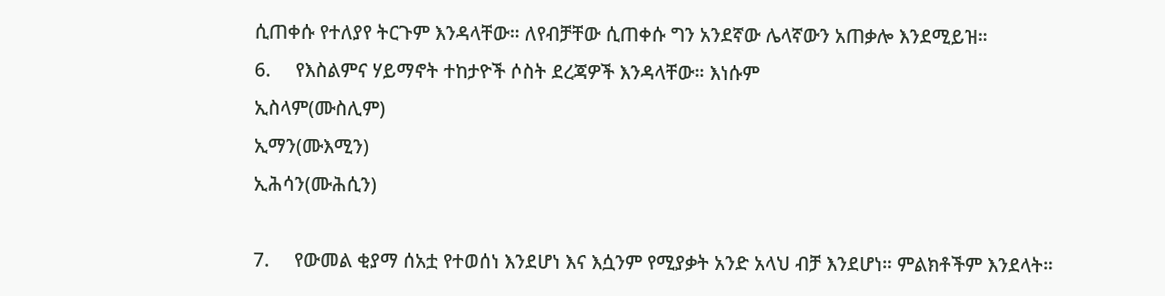ሲጠቀሱ የተለያየ ትርጉም እንዳላቸው። ለየብቻቸው ሲጠቀሱ ግን አንደኛው ሌላኛውን አጠቃሎ እንደሚይዝ።
6.     የእስልምና ሃይማኖት ተከታዮች ሶስት ደረጃዎች እንዳላቸው። እነሱም
ኢስላም(ሙስሊም)
ኢማን(ሙእሚን)
ኢሕሳን(ሙሕሲን)

7.     የውመል ቂያማ ሰአቷ የተወሰነ እንደሆነ እና እሷንም የሚያቃት አንድ አላህ ብቻ እንደሆነ። ምልክቶችም እንደላት።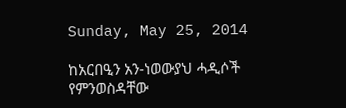Sunday, May 25, 2014

ከአርበዒን አን-ነወውያህ ሓዲሶች የምንወስዳቸው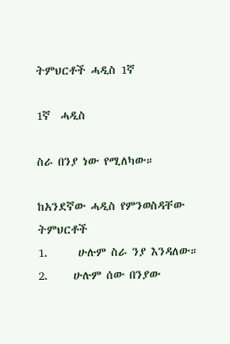ትምህርቶች ሓዲስ 1ኛ

1ኛ  ሓዲስ

ስራ በንያ ነው የሚለካው።

ከአንደኛው ሓዲስ የምንወስዳቸው ትምህርቶች
1.      ሁሉም ስራ ንያ እንዳለው።
2.     ሁሉም ሰው በንያው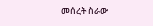መሰረት ስራው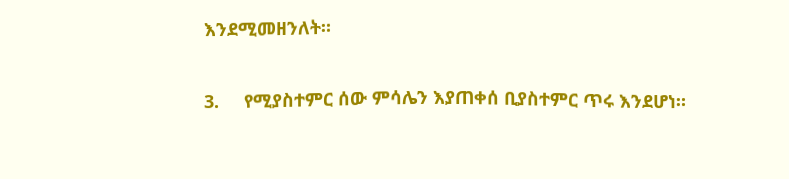እንደሚመዘንለት።

3.     የሚያስተምር ሰው ምሳሌን እያጠቀሰ ቢያስተምር ጥሩ እንደሆነ።